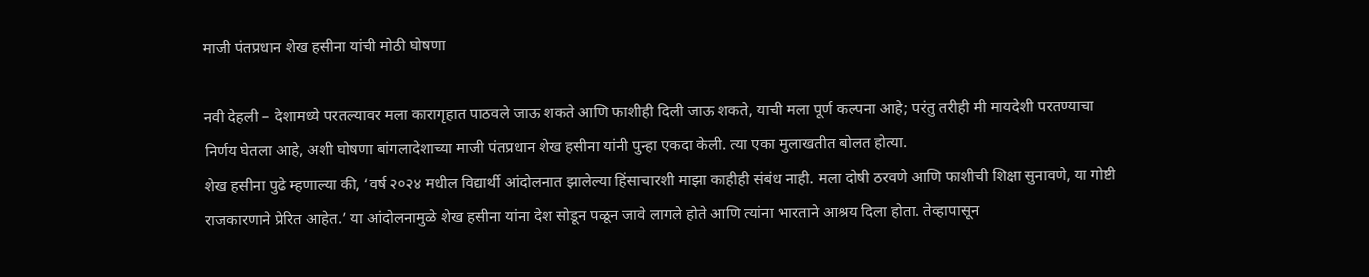माजी पंतप्रधान शेख हसीना यांची मोठी घोषणा

नवी देहली – देशामध्ये परतल्यावर मला कारागृहात पाठवले जाऊ शकते आणि फाशीही दिली जाऊ शकते, याची मला पूर्ण कल्पना आहे; परंतु तरीही मी मायदेशी परतण्याचा निर्णय घेतला आहे, अशी घोषणा बांगलादेशाच्या माजी पंतप्रधान शेख हसीना यांनी पुन्हा एकदा केली. त्या एका मुलाखतीत बोलत होत्या.
शेख हसीना पुढे म्हणाल्या की, ‘वर्ष २०२४ मधील विद्यार्थी आंदोलनात झालेल्या हिंसाचारशी माझा काहीही संबंध नाही. मला दोषी ठरवणे आणि फाशीची शिक्षा सुनावणे, या गोष्टी राजकारणाने प्रेरित आहेत.’ या आंदोलनामुळे शेख हसीना यांना देश सोडून पळून जावे लागले होते आणि त्यांना भारताने आश्रय दिला होता. तेव्हापासून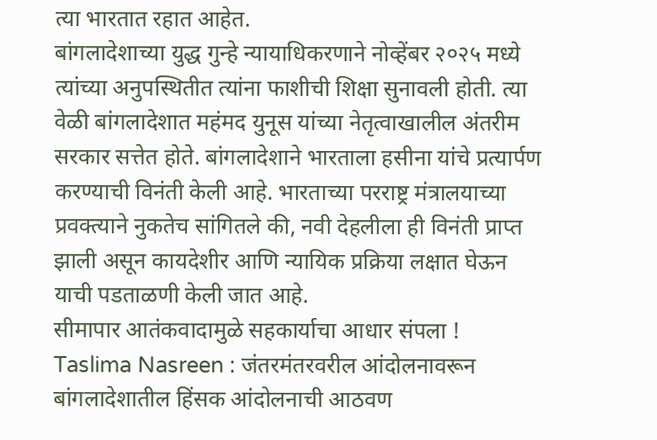त्या भारतात रहात आहेत.
बांगलादेशाच्या युद्ध गुन्हे न्यायाधिकरणाने नोव्हेंबर २०२५ मध्ये त्यांच्या अनुपस्थितीत त्यांना फाशीची शिक्षा सुनावली होती. त्या वेळी बांगलादेशात महंमद युनूस यांच्या नेतृत्वाखालील अंतरीम सरकार सत्तेत होते. बांगलादेशाने भारताला हसीना यांचे प्रत्यार्पण करण्याची विनंती केली आहे. भारताच्या परराष्ट्र मंत्रालयाच्या प्रवक्त्याने नुकतेच सांगितले की, नवी देहलीला ही विनंती प्राप्त झाली असून कायदेशीर आणि न्यायिक प्रक्रिया लक्षात घेऊन याची पडताळणी केली जात आहे.
सीमापार आतंकवादामुळे सहकार्याचा आधार संपला !
Taslima Nasreen : जंतरमंतरवरील आंदोलनावरून बांगलादेशातील हिंसक आंदोलनाची आठवण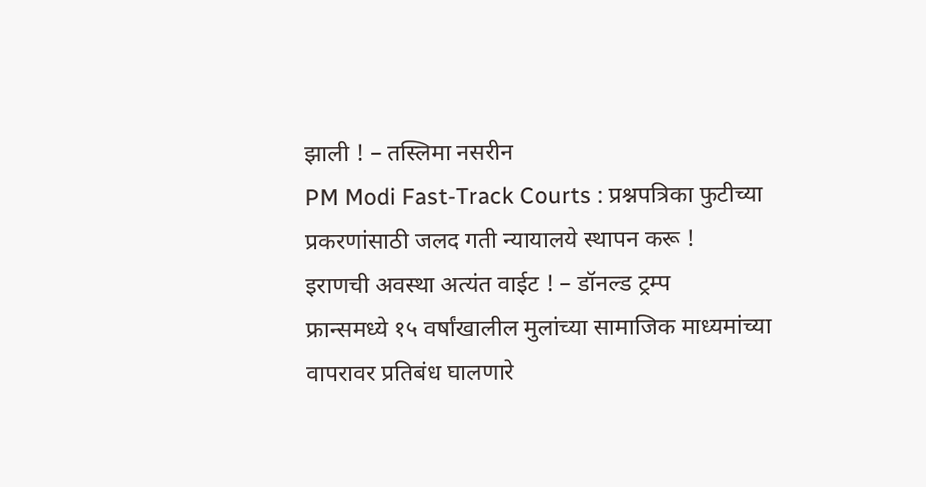झाली ! – तस्लिमा नसरीन
PM Modi Fast-Track Courts : प्रश्नपत्रिका फुटीच्या प्रकरणांसाठी जलद गती न्यायालये स्थापन करू !
इराणची अवस्था अत्यंत वाईट ! – डॉनल्ड ट्रम्प
फ्रान्समध्ये १५ वर्षांखालील मुलांच्या सामाजिक माध्यमांच्या वापरावर प्रतिबंध घालणारे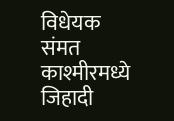विधेयक संमत
काश्मीरमध्ये जिहादी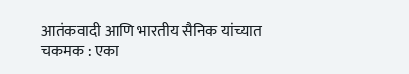आतंकवादी आणि भारतीय सैनिक यांच्यात चकमक : एका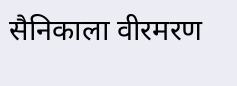सैनिकाला वीरमरण